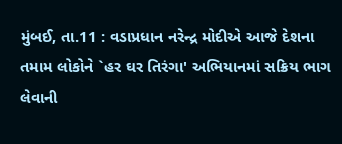મુંબઈ, તા.11 : વડાપ્રધાન નરેન્દ્ર મોદીએ આજે દેશના તમામ લોકોને `હર ઘર તિરંગા' અભિયાનમાં સક્રિય ભાગ લેવાની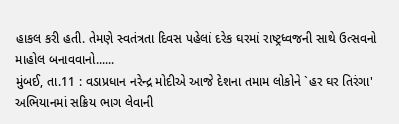હાકલ કરી હતી. તેમણે સ્વતંત્રતા દિવસ પહેલાં દરેક ઘરમાં રાષ્ટ્રધ્વજની સાથે ઉત્સવનો માહોલ બનાવવાનો......
મુંબઈ, તા.11 : વડાપ્રધાન નરેન્દ્ર મોદીએ આજે દેશના તમામ લોકોને `હર ઘર તિરંગા' અભિયાનમાં સક્રિય ભાગ લેવાની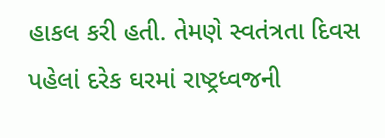હાકલ કરી હતી. તેમણે સ્વતંત્રતા દિવસ પહેલાં દરેક ઘરમાં રાષ્ટ્રધ્વજની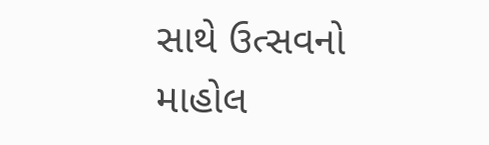સાથે ઉત્સવનો માહોલ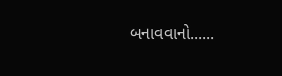બનાવવાનો......